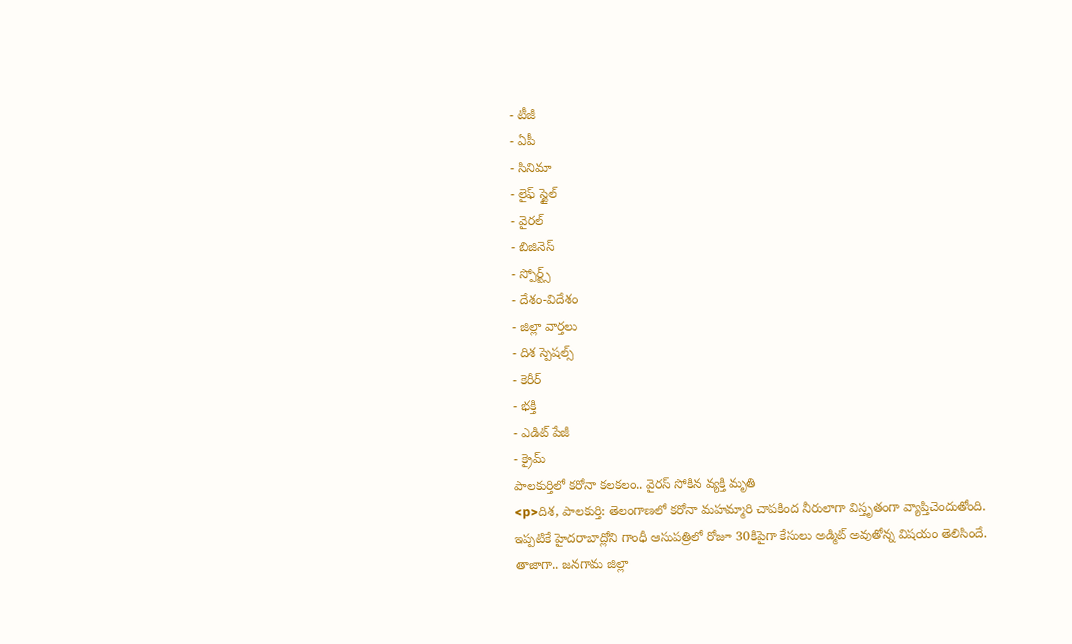- టీజీ
- ఏపీ
- సినిమా
- లైఫ్ స్టైల్
- వైరల్
- బిజినెస్
- స్పోర్ట్స్
- దేశం-విదేశం
- జిల్లా వార్తలు
- దిశ స్పెషల్స్
- కెరీర్
- భక్తి
- ఎడిట్ పేజీ
- క్రైమ్
పాలకుర్తిలో కరోనా కలకలం.. వైరస్ సోకిన వ్యక్తి మృతి
<p>దిశ, పాలకుర్తి: తెలంగాణలో కరోనా మహమ్మారి చాపకింద నీరులాగా విస్తృతంగా వ్యాప్తిచెందుతోంది. ఇప్పటికే హైదరాబాద్లోని గాంధీ ఆసుపత్రిలో రోజూ 30కిపైగా కేసులు అడ్మిట్ అవుతోన్న విషయం తెలిసిందే. తాజాగా.. జనగామ జిల్లా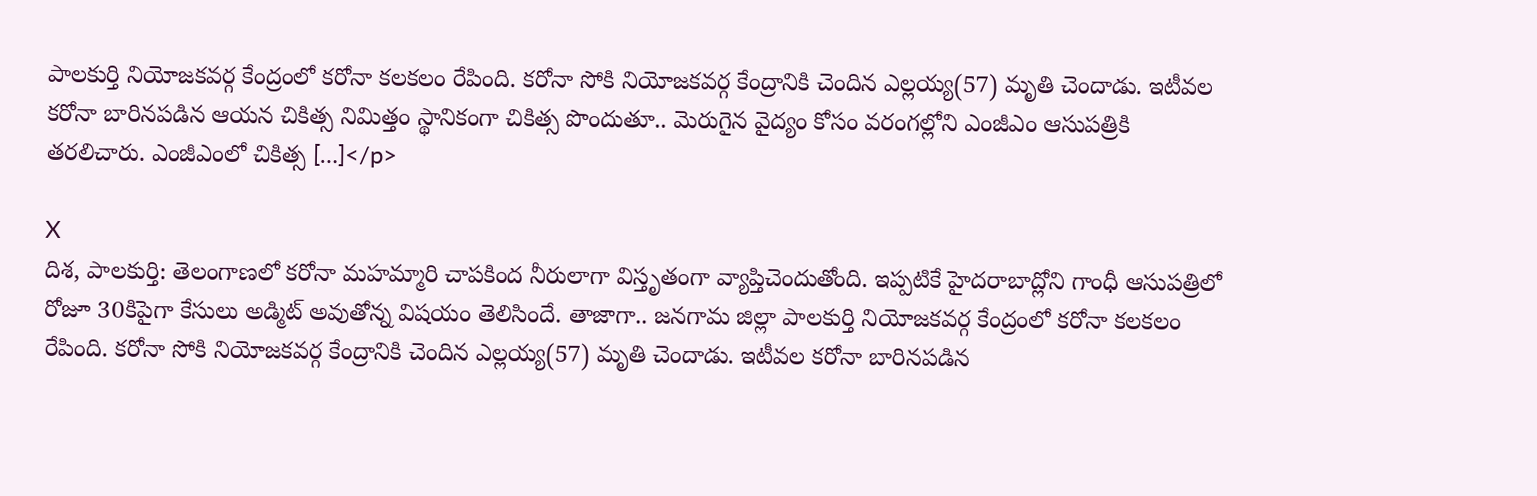పాలకుర్తి నియోజకవర్గ కేంద్రంలో కరోనా కలకలం రేపింది. కరోనా సోకి నియోజకవర్గ కేంద్రానికి చెందిన ఎల్లయ్య(57) మృతి చెందాడు. ఇటీవల కరోనా బారినపడిన ఆయన చికిత్స నిమిత్తం స్థానికంగా చికిత్స పొందుతూ.. మెరుగైన వైద్యం కోసం వరంగల్లోని ఎంజీఎం ఆసుపత్రికి తరలిచారు. ఎంజీఎంలో చికిత్స […]</p>

X
దిశ, పాలకుర్తి: తెలంగాణలో కరోనా మహమ్మారి చాపకింద నీరులాగా విస్తృతంగా వ్యాప్తిచెందుతోంది. ఇప్పటికే హైదరాబాద్లోని గాంధీ ఆసుపత్రిలో రోజూ 30కిపైగా కేసులు అడ్మిట్ అవుతోన్న విషయం తెలిసిందే. తాజాగా.. జనగామ జిల్లా పాలకుర్తి నియోజకవర్గ కేంద్రంలో కరోనా కలకలం రేపింది. కరోనా సోకి నియోజకవర్గ కేంద్రానికి చెందిన ఎల్లయ్య(57) మృతి చెందాడు. ఇటీవల కరోనా బారినపడిన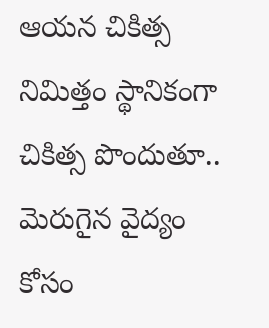ఆయన చికిత్స నిమిత్తం స్థానికంగా చికిత్స పొందుతూ.. మెరుగైన వైద్యం కోసం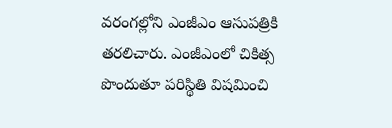వరంగల్లోని ఎంజీఎం ఆసుపత్రికి తరలిచారు. ఎంజీఎంలో చికిత్స పొందుతూ పరిస్థితి విషమించి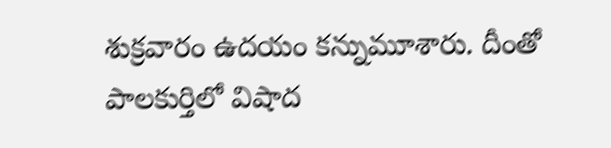శుక్రవారం ఉదయం కన్నుమూశారు. దీంతో పాలకుర్తిలో విషాద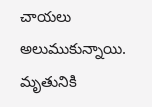చాయలు అలుముకున్నాయి. మృతునికి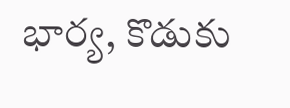భార్య, కొడుకు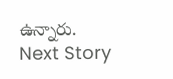ఉన్నారు.
Next Story